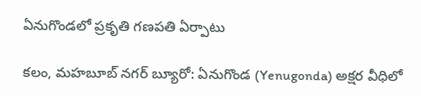ఏనుగొండలో ప్రకృతి గణపతి ఏర్పాటు

కలం, మహబూబ్ నగర్ బ్యూరో: ఏనుగొండ (Yenugonda) అక్షర వీధిలో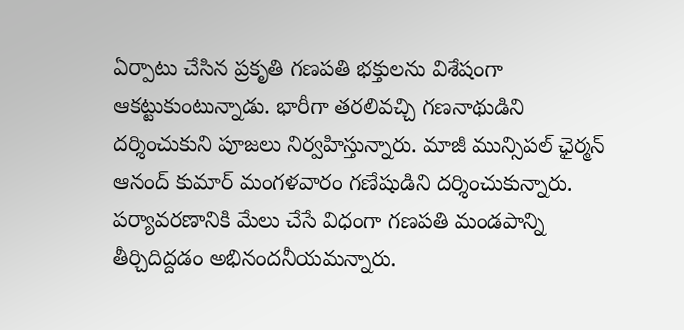ఏర్పాటు చేసిన ప్రకృతి గణపతి భక్తులను విశేషంగా ఆకట్టుకుంటున్నాడు. భారీగా తరలివచ్చి గణనాథుడిని దర్శించుకుని పూజలు నిర్వహిస్తున్నారు. మాజీ మున్సిపల్ ఛైర్మన్ ఆనంద్ కుమార్ మంగళవారం గణేషుడిని దర్శించుకున్నారు. పర్యావరణానికి మేలు చేసే విధంగా గణపతి మండపాన్ని తీర్చిదిద్దడం అభినందనీయమన్నారు.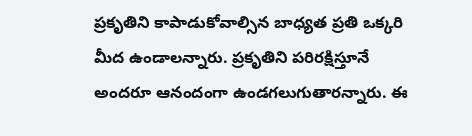ప్రకృతిని కాపాడుకోవాల్సిన బాధ్యత ప్రతి ఒక్కరి మీద ఉండాలన్నారు. ప్రకృతిని పరిరక్షిస్తూనే అందరూ ఆనందంగా ఉండగలుగుతారన్నారు. ఈ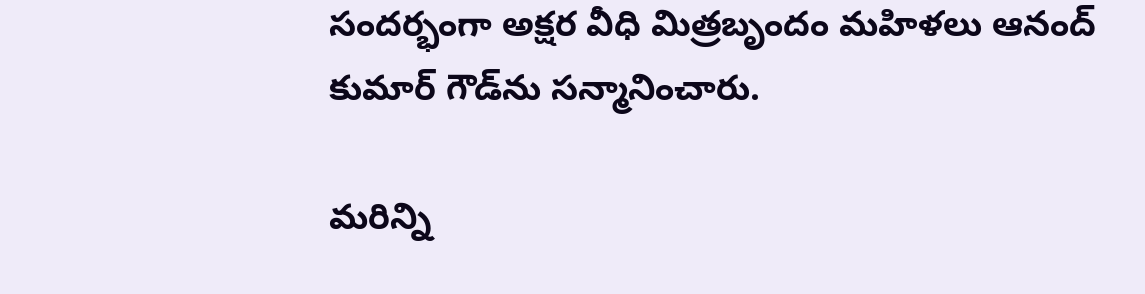సందర్భంగా అక్షర వీధి మిత్రబృందం మహిళలు ఆనంద్ కుమార్ గౌడ్‌ను సన్మానించారు.

మ‌రిన్ని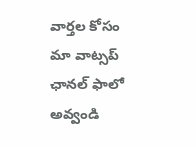వార్త‌ల కోసం మా వాట్స‌ప్ ఛాన‌ల్ ఫాలో అవ్వండి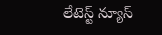లేటెస్ట్ న్యూస్‌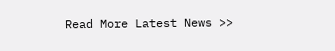Read More Latest News >>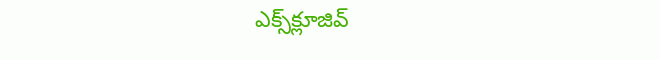ఎక్స్‌క్లూజివ్‌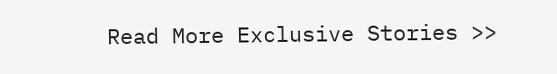Read More Exclusive Stories >>